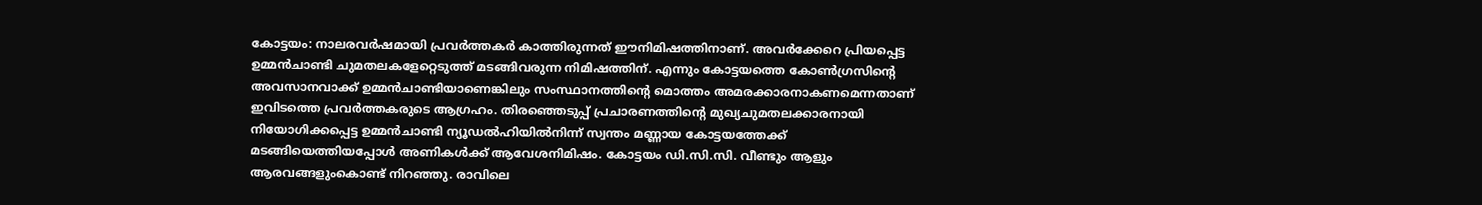കോട്ടയം: നാലരവർഷമായി പ്രവർത്തകർ കാത്തിരുന്നത് ഈനിമിഷത്തിനാണ്. അവർക്കേറെ പ്രിയപ്പെട്ട ഉമ്മൻചാണ്ടി ചുമതലകളേറ്റെടുത്ത് മടങ്ങിവരുന്ന നിമിഷത്തിന്. എന്നും കോട്ടയത്തെ കോൺഗ്രസിന്റെ അവസാനവാക്ക് ഉമ്മൻചാണ്ടിയാണെങ്കിലും സംസ്ഥാനത്തിന്റെ മൊത്തം അമരക്കാരനാകണമെന്നതാണ് ഇവിടത്തെ പ്രവർത്തകരുടെ ആഗ്രഹം. തിരഞ്ഞെടുപ്പ് പ്രചാരണത്തിന്റെ മുഖ്യചുമതലക്കാരനായി നിയോഗിക്കപ്പെട്ട ഉമ്മൻചാണ്ടി ന്യൂഡൽഹിയിൽനിന്ന് സ്വന്തം മണ്ണായ കോട്ടയത്തേക്ക് മടങ്ങിയെത്തിയപ്പോൾ അണികൾക്ക് ആവേശനിമിഷം. കോട്ടയം ഡി.സി.സി. വീണ്ടും ആളും ആരവങ്ങളുംകൊണ്ട് നിറഞ്ഞു. രാവിലെ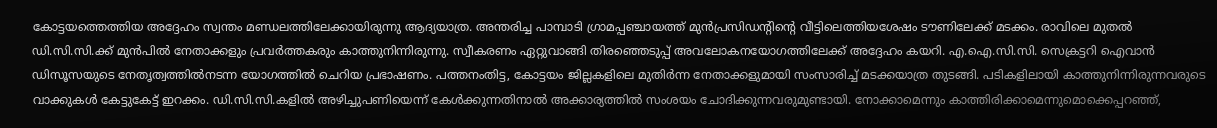കോട്ടയത്തെത്തിയ അദ്ദേഹം സ്വന്തം മണ്ഡലത്തിലേക്കായിരുന്നു ആദ്യയാത്ര. അന്തരിച്ച പാമ്പാടി ഗ്രാമപ്പഞ്ചായത്ത് മുൻപ്രസിഡന്റിന്റെ വീട്ടിലെത്തിയശേഷം ടൗണിലേക്ക് മടക്കം. രാവിലെ മുതൽ ഡി.സി.സി.ക്ക് മുൻപിൽ നേതാക്കളും പ്രവർത്തകരും കാത്തുനിന്നിരുന്നു. സ്വീകരണം ഏറ്റുവാങ്ങി തിരഞ്ഞെടുപ്പ് അവലോകനയോഗത്തിലേക്ക് അദ്ദേഹം കയറി. എ.ഐ.സി.സി. സെക്രട്ടറി ഐവാൻ ഡിസൂസയുടെ നേതൃത്വത്തിൽനടന്ന യോഗത്തിൽ ചെറിയ പ്രഭാഷണം. പത്തനംതിട്ട, കോട്ടയം ജില്ലകളിലെ മുതിർന്ന നേതാക്കളുമായി സംസാരിച്ച് മടക്കയാത്ര തുടങ്ങി. പടികളിലായി കാത്തുനിന്നിരുന്നവരുടെ വാക്കുകൾ കേട്ടുകേട്ട് ഇറക്കം. ഡി.സി.സി.കളിൽ അഴിച്ചുപണിയെന്ന് കേൾക്കുന്നതിനാൽ അക്കാര്യത്തിൽ സംശയം ചോദിക്കുന്നവരുമുണ്ടായി. നോക്കാമെന്നും കാത്തിരിക്കാമെന്നുമൊക്കെപ്പറഞ്ഞ്,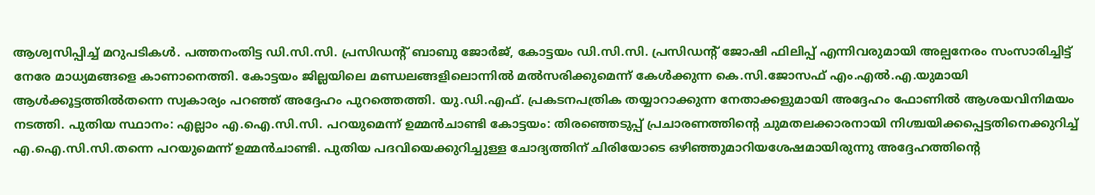ആശ്വസിപ്പിച്ച് മറുപടികൾ. പത്തനംതിട്ട ഡി.സി.സി. പ്രസിഡന്റ് ബാബു ജോർജ്, കോട്ടയം ഡി.സി.സി. പ്രസിഡന്റ് ജോഷി ഫിലിപ്പ് എന്നിവരുമായി അല്പനേരം സംസാരിച്ചിട്ട് നേരേ മാധ്യമങ്ങളെ കാണാനെത്തി. കോട്ടയം ജില്ലയിലെ മണ്ഡലങ്ങളിലൊന്നിൽ മൽസരിക്കുമെന്ന് കേൾക്കുന്ന കെ.സി.ജോസഫ് എം.എൽ.എ.യുമായി ആൾക്കൂട്ടത്തിൽതന്നെ സ്വകാര്യം പറഞ്ഞ് അദ്ദേഹം പുറത്തെത്തി. യു.ഡി.എഫ്. പ്രകടനപത്രിക തയ്യാറാക്കുന്ന നേതാക്കളുമായി അദ്ദേഹം ഫോണിൽ ആശയവിനിമയം നടത്തി. പുതിയ സ്ഥാനം: എല്ലാം എ.ഐ.സി.സി. പറയുമെന്ന് ഉമ്മൻചാണ്ടി കോട്ടയം: തിരഞ്ഞെടുപ്പ് പ്രചാരണത്തിന്റെ ചുമതലക്കാരനായി നിശ്ചയിക്കപ്പെട്ടതിനെക്കുറിച്ച് എ.ഐ.സി.സി.തന്നെ പറയുമെന്ന് ഉമ്മൻചാണ്ടി. പുതിയ പദവിയെക്കുറിച്ചുള്ള ചോദ്യത്തിന് ചിരിയോടെ ഒഴിഞ്ഞുമാറിയശേഷമായിരുന്നു അദ്ദേഹത്തിന്റെ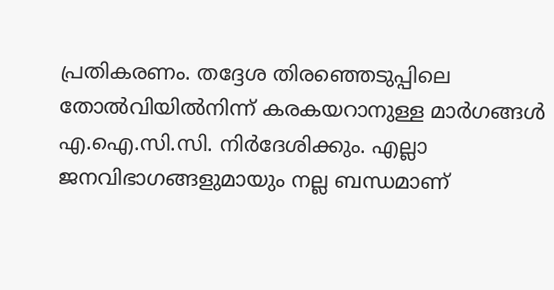പ്രതികരണം. തദ്ദേശ തിരഞ്ഞെടുപ്പിലെ തോൽവിയിൽനിന്ന് കരകയറാനുള്ള മാർഗങ്ങൾ എ.ഐ.സി.സി. നിർദേശിക്കും. എല്ലാ ജനവിഭാഗങ്ങളുമായും നല്ല ബന്ധമാണ്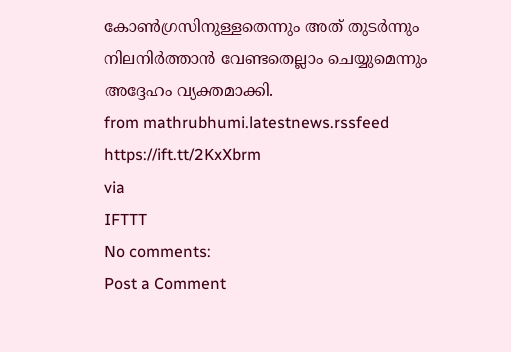കോൺഗ്രസിനുള്ളതെന്നും അത് തുടർന്നും നിലനിർത്താൻ വേണ്ടതെല്ലാം ചെയ്യുമെന്നും അദ്ദേഹം വ്യക്തമാക്കി.
from mathrubhumi.latestnews.rssfeed https://ift.tt/2KxXbrm
via
IFTTT
No comments:
Post a Comment